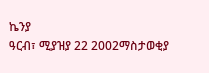ኬንያ
ዓርብ፣ ሚያዝያ 22 2002ማስታወቂያ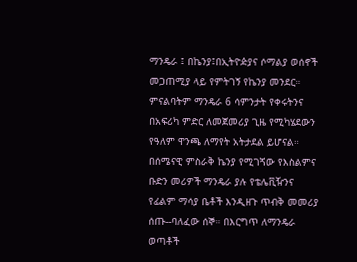ማንዴራ ፤ በኬንያ፤በኢትዮዽያና ሶማልያ ወሰኖች መጋጠሚያ ላይ የምትገኝ የኬንያ መንደር። ምናልባትም ማንዴራ 6 ሳምንታት የቀሩትንና በአፍሪካ ምድር ለመጀመሪያ ጊዜ የሚካሄደውን የዓለም ዋንጫ ለማየት አትታደል ይሆናል። በሰሜናዊ ምስራቅ ኬንያ የሚገጘው የእስልምና ቡድን መሪዎች ማንዴራ ያሉ የቴሌቪዥንና የፊልም ማሳያ ቤቶች እንዲዘጉ ጥብቅ መመሪያ ሰጡ--ባለፈው ሰኞ። በእርግጥ ለማንዴራ ወጣቶች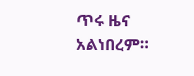ጥሩ ዜና አልነበረም።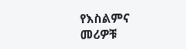የእስልምና መሪዎቹ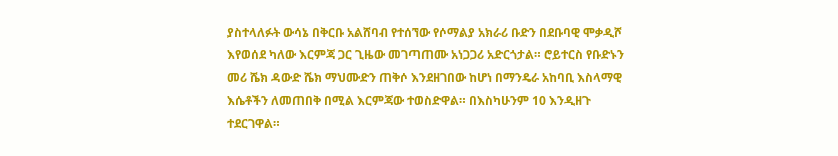ያስተላለፉት ውሳኔ በቅርቡ አልሸባብ የተሰኘው የሶማልያ አክራሪ ቡድን በደቡባዊ ሞቃዲሾ እየወሰደ ካለው እርምጃ ጋር ጊዜው መገጣጠሙ አነጋጋሪ አድርጎታል። ሮይተርስ የቡድኑን መሪ ሼክ ዳውድ ሼክ ማህሙድን ጠቅሶ እንደዘገበው ከሆነ በማንዴራ አከባቢ እስላማዊ እሴቶችን ለመጠበቅ በሚል እርምጃው ተወስድዋል። በእስካሁንም 10 እንዲዘጉ ተደርገዋል።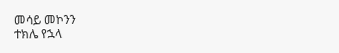መሳይ መኮንን
ተክሌ የኋላ